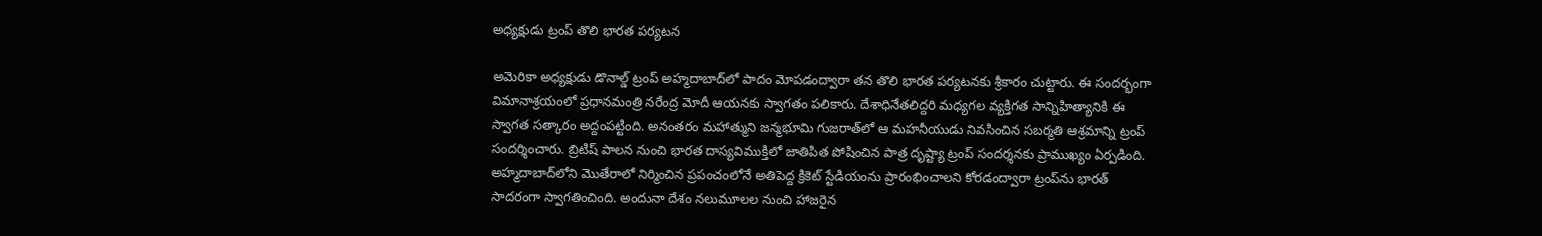అధ్యక్షుడు ట్రంప్‌ తొలి భారత పర్యటన

అమెరికా అధ్యక్షుడు డొనాల్డ్‌ ట్రంప్‌ అహ్మదాబాద్‌లో పాదం మోపడంద్వారా తన తొలి భారత పర్యటనకు శ్రీకారం చుట్టారు. ఈ సందర్భంగా విమానాశ్రయంలో ప్రధానమంత్రి నరేంద్ర మోదీ ఆయనకు స్వాగతం పలికారు. దేశాధినేతలిద్దరి మధ్యగల వ్యక్తిగత సాన్నిహిత్యానికి ఈ స్వాగత సత్కారం అద్దంపట్టింది. అనంతరం మహాత్ముని జన్మభూమి గుజరాత్‌లో ఆ మహనీయుడు నివసించిన సబర్మతి ఆశ్రమాన్ని ట్రంప్‌ సందర్శించారు. బ్రిటిష్‌ పాలన నుంచి భారత దాస్యవిముక్తిలో జాతిపిత పోషించిన పాత్ర దృష్ట్యా ట్రంప్‌ సందర్శనకు ప్రాముఖ్యం ఏర్పడింది. అహ్మదాబాద్‌లోని మొతేరాలో నిర్మించిన ప్రపంచంలోనే అతిపెద్ద క్రికెట్‌ స్టేడియంను ప్రారంభించాలని కోరడంద్వారా ట్రంప్‌ను భారత్‌ సాదరంగా స్వాగతించింది. అందునా దేశం నలుమూలల నుంచి హాజరైన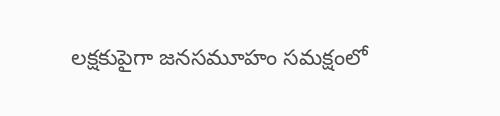లక్షకుపైగా జనసమూహం సమక్షంలో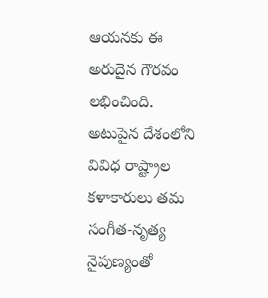ఆయనకు ఈ అరుదైన గౌరవం లభించింది. అటుపైన దేశంలోని వివిధ రాష్ట్రాల కళాకారులు తమ సంగీత-నృత్య నైపుణ్యంతో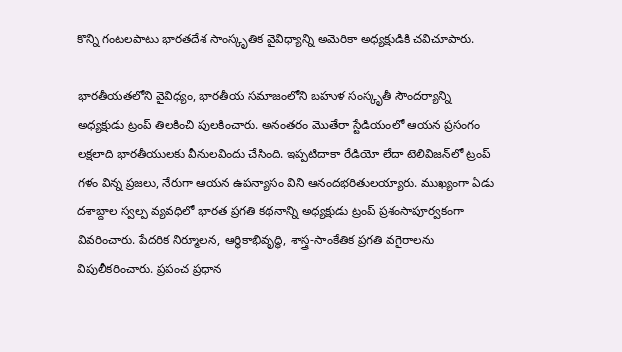కొన్ని గంటలపాటు భారతదేశ సాంస్కృతిక వైవిధ్యాన్ని అమెరికా అధ్యక్షుడికి చవిచూపారు.

భారతీయతలోని వైవిధ్యం, భారతీయ సమాజంలోని బహుళ సంస్కృతీ సౌందర్యాన్ని అధ్యక్షుడు ట్రంప్‌ తిలకించి పులకించారు. అనంతరం మొతేరా స్టేడియంలో ఆయన ప్రసంగం లక్షలాది భారతీయులకు వీనులవిందు చేసింది. ఇప్పటిదాకా రేడియో లేదా టెలివిజన్‌లో ట్రంప్‌ గళం విన్న ప్రజలు, నేరుగా ఆయన ఉపన్యాసం విని ఆనందభరితులయ్యారు. ముఖ్యంగా ఏడు దశాబ్దాల స్వల్ప వ్యవధిలో భారత ప్రగతి కథనాన్ని అధ్యక్షుడు ట్రంప్‌ ప్రశంసాపూర్వకంగా వివరించారు. పేదరిక నిర్మూలన, ఆర్థికాభివృద్ధి, శాస్త్ర-సాంకేతిక ప్రగతి వగైరాలను విపులీకరించారు. ప్రపంచ ప్రధాన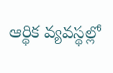ఆర్థిక వ్యవస్థల్లో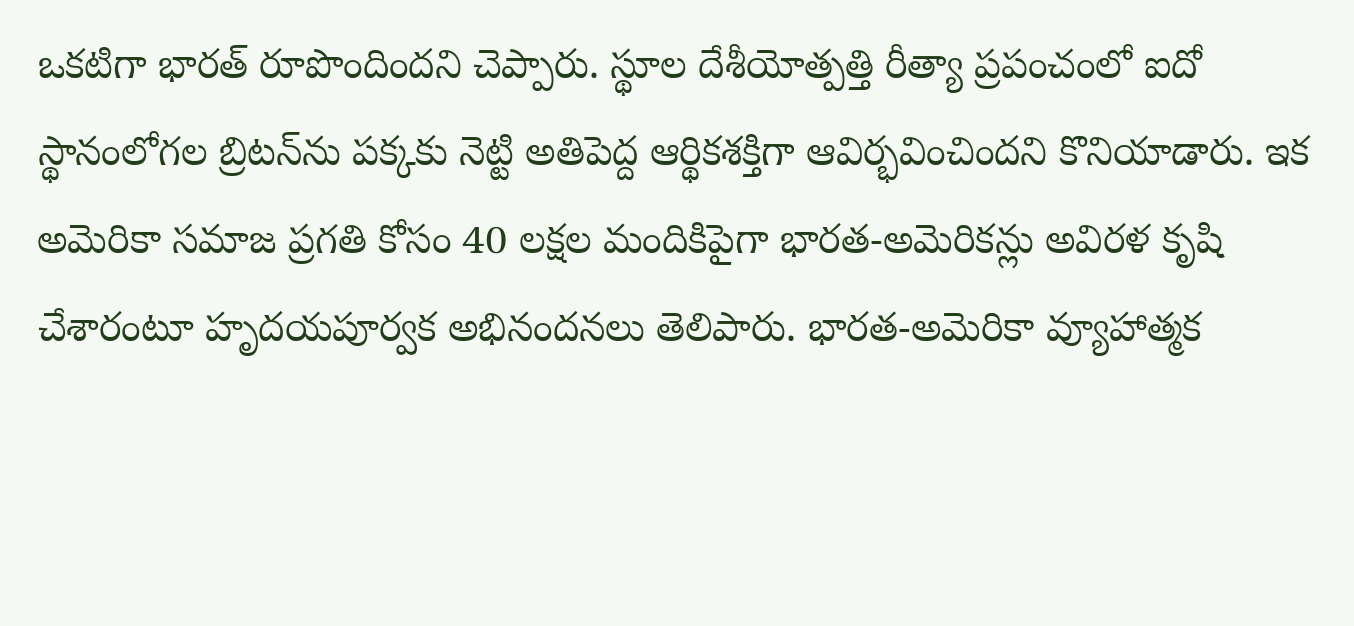ఒకటిగా భారత్‌ రూపొందిందని చెప్పారు. స్థూల దేశీయోత్పత్తి రీత్యా ప్రపంచంలో ఐదో స్థానంలోగల బ్రిటన్‌ను పక్కకు నెట్టి అతిపెద్ద ఆర్థికశక్తిగా ఆవిర్భవించిందని కొనియాడారు. ఇక అమెరికా సమాజ ప్రగతి కోసం 40 లక్షల మందికిపైగా భారత-అమెరికన్లు అవిరళ కృషి చేశారంటూ హృదయపూర్వక అభినందనలు తెలిపారు. భారత-అమెరికా వ్యూహాత్మక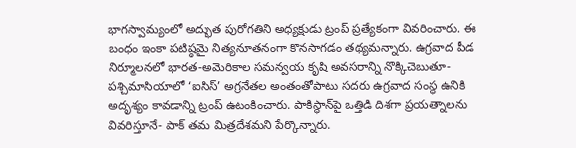భాగస్వామ్యంలో అద్భుత పురోగతిని అధ్యక్షుడు ట్రంప్‌ ప్రత్యేకంగా వివరించారు. ఈ బంధం ఇంకా పటిష్ఠమై నిత్యనూతనంగా కొనసాగడం తథ్యమన్నారు. ఉగ్రవాద పీడ నిర్మూలనలో భారత-అమెరికాల సమన్వయ కృషి అవసరాన్ని నొక్కిచెబుతూ- పశ్చిమాసియాలో ‘ఐసిస్‌’ అగ్రనేతల అంతంతోపాటు సదరు ఉగ్రవాద సంస్థ ఉనికి అదృశ్యం కావడాన్ని ట్రంప్‌ ఉటంకించారు. పాకిస్థాన్‌పై ఒత్తిడి దిశగా ప్రయత్నాలను వివరిస్తూనే- పాక్‌ తమ మిత్రదేశమని పేర్కొన్నారు.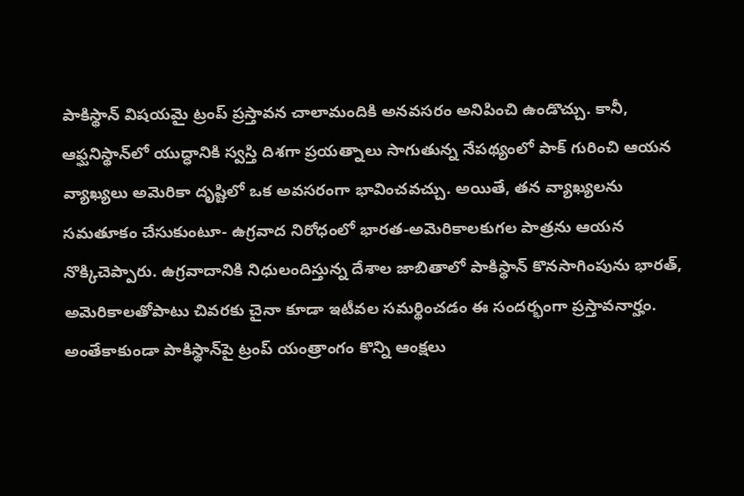పాకిస్థాన్‌ విషయమై ట్రంప్‌ ప్రస్తావన చాలామందికి అనవసరం అనిపించి ఉండొచ్చు. కానీ, ఆఫ్ఘనిస్థాన్‌లో యుద్ధానికి స్వస్తి దిశగా ప్రయత్నాలు సాగుతున్న నేపథ్యంలో పాక్‌ గురించి ఆయన వ్యాఖ్యలు అమెరికా దృష్టిలో ఒక అవసరంగా భావించవచ్చు. అయితే, తన వ్యాఖ్యలను సమతూకం చేసుకుంటూ- ఉగ్రవాద నిరోధంలో భారత-అమెరికాలకుగల పాత్రను ఆయన నొక్కిచెప్పారు. ఉగ్రవాదానికి నిధులందిస్తున్న దేశాల జాబితాలో పాకిస్థాన్‌ కొనసాగింపును భారత్‌, అమెరికాలతోపాటు చివరకు చైనా కూడా ఇటీవల సమర్థించడం ఈ సందర్భంగా ప్రస్తావనార్హం. అంతేకాకుండా పాకిస్థాన్‌పై ట్రంప్‌ యంత్రాంగం కొన్ని ఆంక్షలు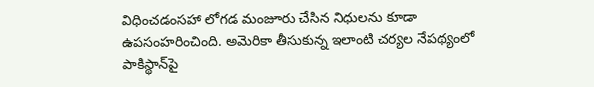విధించడంసహా లోగడ మంజూరు చేసిన నిధులను కూడా ఉపసంహరించింది. అమెరికా తీసుకున్న ఇలాంటి చర్యల నేపథ్యంలో పాకిస్థాన్‌పై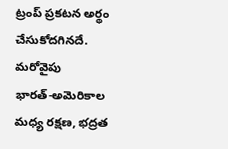ట్రంప్‌ ప్రకటన అర్థం చేసుకోదగినదే. మరోవైపు భారత్‌-అమెరికాల మధ్య రక్షణ, భద్రత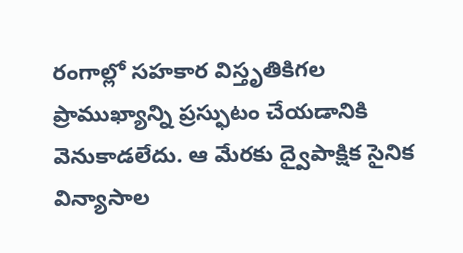రంగాల్లో సహకార విస్తృతికిగల ప్రాముఖ్యాన్ని ప్రస్ఫుటం చేయడానికి వెనుకాడలేదు. ఆ మేరకు ద్వైపాక్షిక సైనిక విన్యాసాల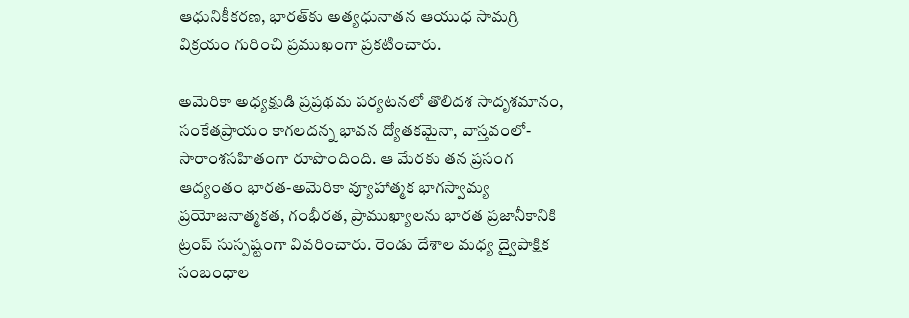ఆధునికీకరణ, భారత్‌కు అత్యధునాతన ఆయుధ సామగ్రి విక్రయం గురించి ప్రముఖంగా ప్రకటించారు.

అమెరికా అధ్యక్షుడి ప్రప్రథమ పర్యటనలో తొలిదశ సాదృశమానం, సంకేతప్రాయం కాగలదన్న భావన ద్యోతకమైనా, వాస్తవంలో- సారాంశసహితంగా రూపొందింది. ఆ మేరకు తన ప్రసంగ ఆద్యంతం భారత-అమెరికా వ్యూహాత్మక భాగస్వామ్య ప్రయోజనాత్మకత, గంభీరత, ప్రాముఖ్యాలను భారత ప్రజానీకానికి ట్రంప్‌ సుస్పష్టంగా వివరించారు. రెండు దేశాల మధ్య ద్వైపాక్షిక సంబంధాల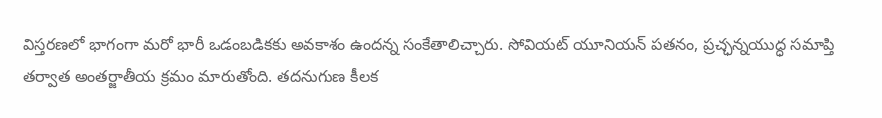విస్తరణలో భాగంగా మరో భారీ ఒడంబడికకు అవకాశం ఉందన్న సంకేతాలిచ్చారు. సోవియట్‌ యూనియన్‌ పతనం, ప్రచ్ఛన్నయుద్ధ సమాప్తి తర్వాత అంతర్జాతీయ క్రమం మారుతోంది. తదనుగుణ కీలక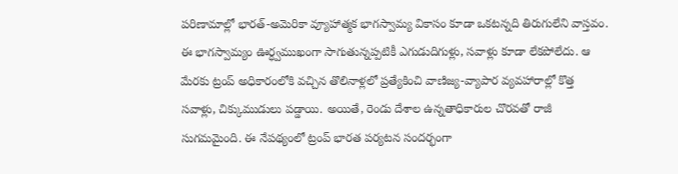పరిణామాల్లో భారత్‌-అమెరికా వ్యూహాత్మక భాగస్వామ్య వికాసం కూడా ఒకటన్నది తిరుగులేని వాస్తవం. ఈ భాగస్వామ్యం ఊర్ధ్వముఖంగా సాగుతున్నప్పటికీ ఎగుడుదిగుళ్లు, సవాళ్లు కూడా లేకపోలేదు. ఆ మేరకు ట్రంప్ అధికారంలోకి వచ్చిన తొలినాళ్లలో ప్రత్యేకించి వాణిజ్య-వ్యాపార వ్యవహారాల్లో కొత్త సవాళ్లు, చిక్కుముడులు పడ్డాయి. అయితే, రెండు దేశాల ఉన్నతాధికారుల చొరవతో రాజీ సుగమమైంది. ఈ నేపథ్యంలో ట్రంప్‌ భారత పర్యటన సందర్భంగా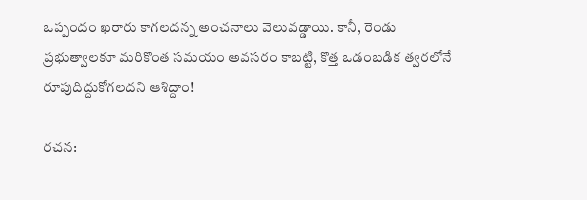ఒప్పందం ఖరారు కాగలదన్న అంచనాలు వెలువడ్డాయి. కానీ, రెండు ప్రభుత్వాలకూ మరికొంత సమయం అవసరం కాబట్టి, కొత్త ఒడంబడిక త్వరలోనే రూపుదిద్దుకోగలదని ఆశిద్దాం!

రచన: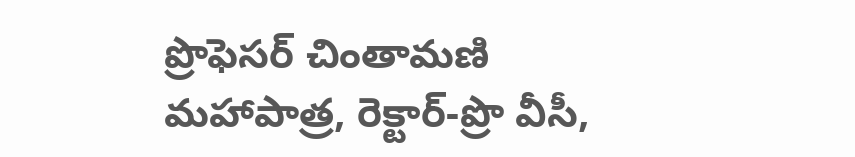ప్రొఫెసర్‌ చింతామణి మహాపాత్ర, రెక్టార్‌-ప్రొ వీసీ,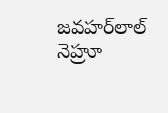జవహర్‌లాల్‌ నెహ్రూ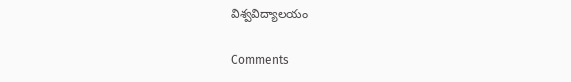విశ్వవిద్యాలయం

Comments